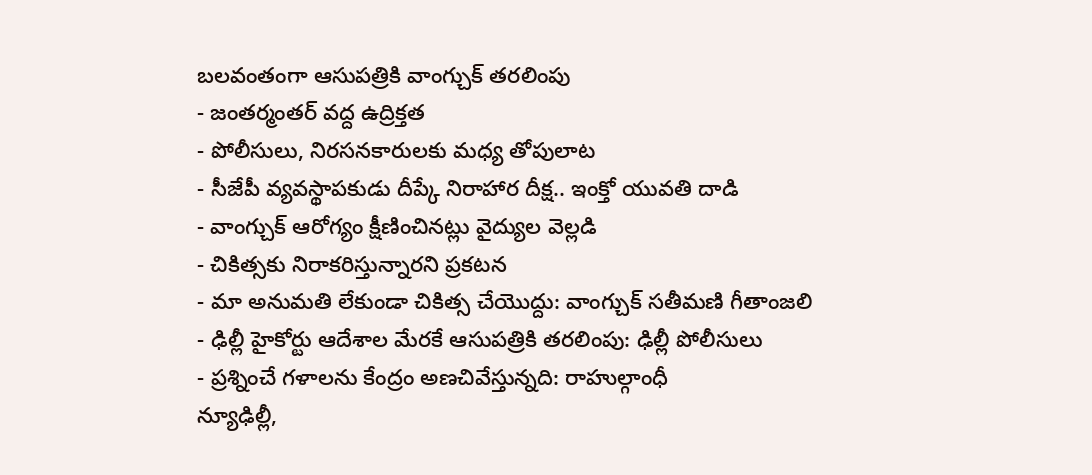బలవంతంగా ఆసుపత్రికి వాంగ్చుక్ తరలింపు
- జంతర్మంతర్ వద్ద ఉద్రిక్తత
- పోలీసులు, నిరసనకారులకు మధ్య తోపులాట
- సీజేపీ వ్యవస్థాపకుడు దీప్కే నిరాహార దీక్ష.. ఇంక్తో యువతి దాడి
- వాంగ్చుక్ ఆరోగ్యం క్షీణించినట్లు వైద్యుల వెల్లడి
- చికిత్సకు నిరాకరిస్తున్నారని ప్రకటన
- మా అనుమతి లేకుండా చికిత్స చేయొద్దు: వాంగ్చుక్ సతీమణి గీతాంజలి
- ఢిల్లీ హైకోర్టు ఆదేశాల మేరకే ఆసుపత్రికి తరలింపు: ఢిల్లీ పోలీసులు
- ప్రశ్నించే గళాలను కేంద్రం అణచివేస్తున్నది: రాహుల్గాంధీ
న్యూఢిల్లీ,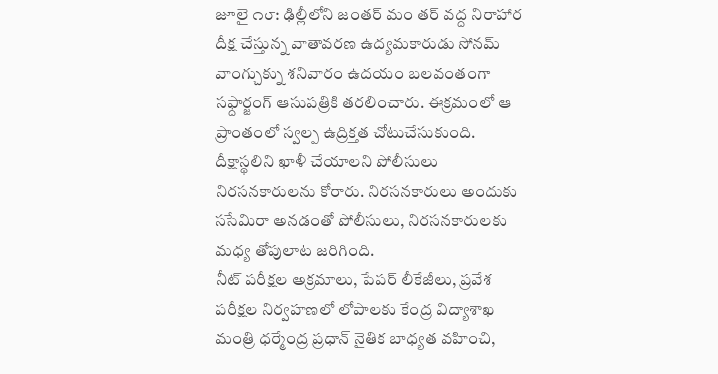జూలై ౧౮: ఢిల్లీలోని జంతర్ మం తర్ వద్ద నిరాహార దీక్ష చేస్తున్న వాతావరణ ఉద్యమకారుడు సోనమ్ వాంగ్చుక్ను శనివారం ఉదయం బలవంతంగా సఫ్దార్జంగ్ ఆసుపత్రికి తరలించారు. ఈక్రమంలో ఆ ప్రాంతంలో స్వల్ప ఉద్రిక్తత చోటుచేసుకుంది. దీక్షాస్థలిని ఖాళీ చేయాలని పోలీసులు నిరసనకారులను కోరారు. నిరసనకారులు అందుకు ససేమిరా అనడంతో పోలీసులు, నిరసనకారులకు మధ్య తోపులాట జరిగింది.
నీట్ పరీక్షల అక్రమాలు, పేపర్ లీకేజీలు, ప్రవేశ పరీక్షల నిర్వహణలో లోపాలకు కేంద్ర విద్యాశాఖ మంత్రి ధర్మేంద్ర ప్రధాన్ నైతిక బాధ్యత వహించి,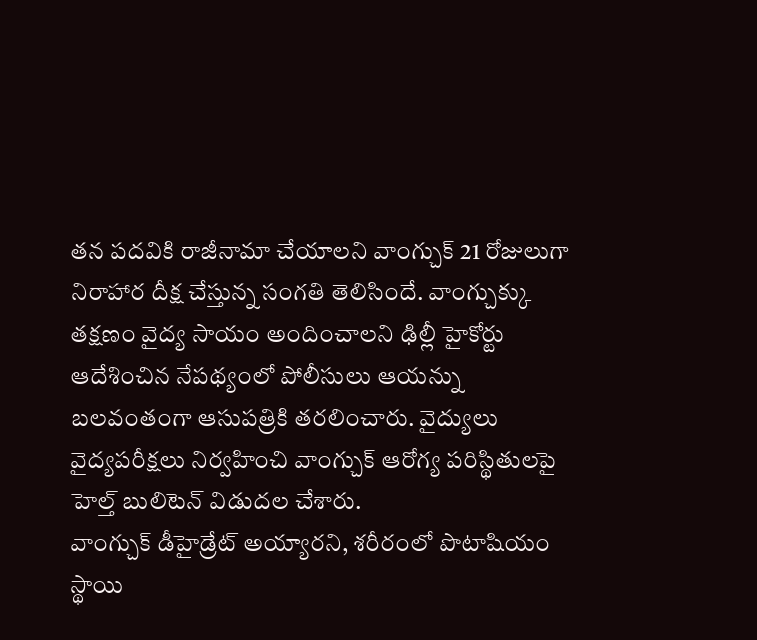తన పదవికి రాజీనామా చేయాలని వాంగ్చుక్ 21 రోజులుగా నిరాహార దీక్ష చేస్తున్న సంగతి తెలిసిందే. వాంగ్చుక్కు తక్షణం వైద్య సాయం అందించాలని ఢిల్లీ హైకోర్టు ఆదేశించిన నేపథ్యంలో పోలీసులు ఆయన్ను బలవంతంగా ఆసుపత్రికి తరలించారు. వైద్యులు వైద్యపరీక్షలు నిర్వహించి వాంగ్చుక్ ఆరోగ్య పరిస్థితులపై హెల్త్ బులిటెన్ విడుదల చేశారు.
వాంగ్చుక్ డీహైడ్రేట్ అయ్యారని, శరీరంలో పొటాషియం స్థాయి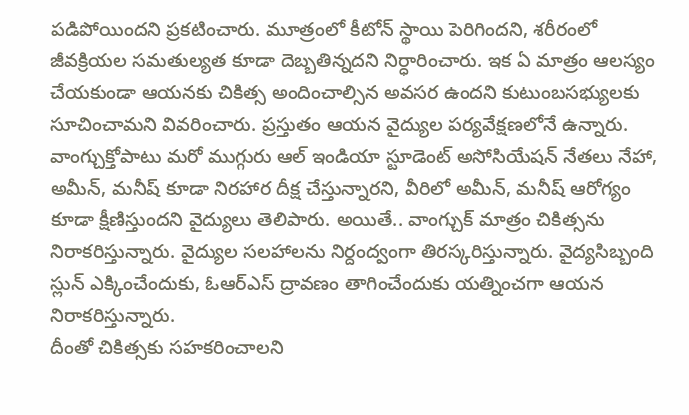పడిపోయిందని ప్రకటించారు. మూత్రంలో కీటోన్ స్థాయి పెరిగిందని, శరీరంలో జీవక్రియల సమతుల్యత కూడా దెబ్బతిన్నదని నిర్ధారించారు. ఇక ఏ మాత్రం ఆలస్యం చేయకుండా ఆయనకు చికిత్స అందించాల్సిన అవసర ఉందని కుటుంబసభ్యులకు సూచించామని వివరించారు. ప్రస్తుతం ఆయన వైద్యుల పర్యవేక్షణలోనే ఉన్నారు.
వాంగ్చుక్తోపాటు మరో ముగ్గురు ఆల్ ఇండియా స్టూడెంట్ అసోసియేషన్ నేతలు నేహా, అమీన్, మనీష్ కూడా నిరహార దీక్ష చేస్తున్నారని, వీరిలో అమీన్, మనీష్ ఆరోగ్యం కూడా క్షీణిస్తుందని వైద్యులు తెలిపారు. అయితే.. వాంగ్చుక్ మాత్రం చికిత్సను నిరాకరిస్తున్నారు. వైద్యుల సలహాలను నిర్దంద్వంగా తిరస్కరిస్తున్నారు. వైద్యసిబ్బంది స్లున్ ఎక్కించేందుకు, ఓఆర్ఎస్ ద్రావణం తాగించేందుకు యత్నించగా ఆయన నిరాకరిస్తున్నారు.
దీంతో చికిత్సకు సహకరించాలని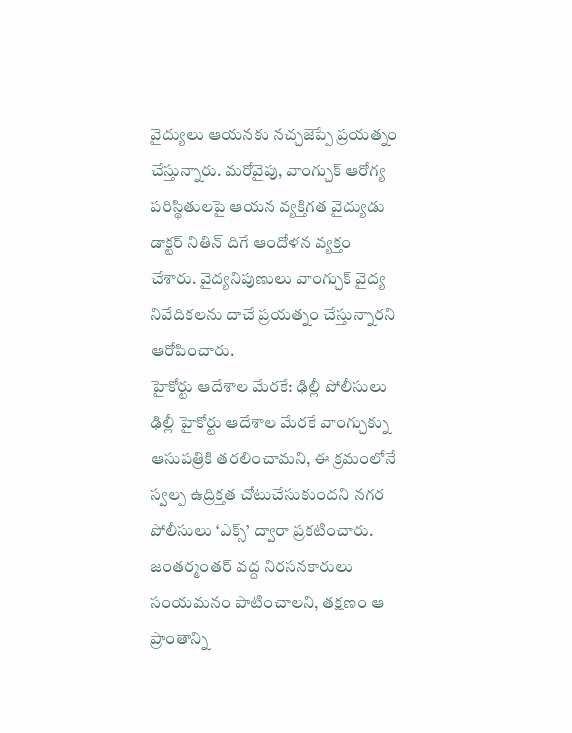వైద్యులు ఆయనకు నచ్చజెప్పే ప్రయత్నం చేస్తున్నారు. మరోవైపు, వాంగ్చుక్ ఆరోగ్య పరిస్థితులపై ఆయన వ్యక్తిగత వైద్యుడు డాక్టర్ నితిన్ దిగే ఆందోళన వ్యక్తం చేశారు. వైద్యనిపుణులు వాంగ్చుక్ వైద్య నివేదికలను దాచే ప్రయత్నం చేస్తున్నారని ఆరోపించారు.
హైకోర్టు ఆదేశాల మేరకే: ఢిల్లీ పోలీసులు
ఢిల్లీ హైకోర్టు ఆదేశాల మేరకే వాంగ్చుక్ను ఆసుపత్రికి తరలించామని, ఈ క్రమంలోనే స్వల్ప ఉద్రిక్తత చోటుచేసుకుందని నగర పోలీసులు ‘ఎక్స్’ ద్వారా ప్రకటించారు. జంతర్మంతర్ వద్ద నిరసనకారులు సంయమనం పాటించాలని, తక్షణం ఆ ప్రాంతాన్ని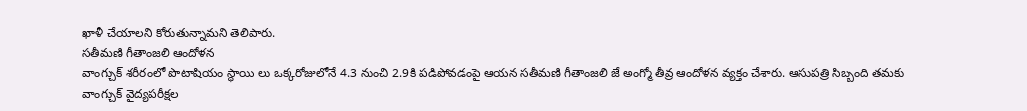ఖాళీ చేయాలని కోరుతున్నామని తెలిపారు.
సతీమణి గీతాంజలి ఆందోళన
వాంగ్చుక్ శరీరంలో పొటాషియం స్థాయి లు ఒక్కరోజులోనే 4.3 నుంచి 2.9కి పడిపోవడంపై ఆయన సతీమణి గీతాంజలి జే అంగ్మో తీవ్ర ఆందోళన వ్యక్తం చేశారు. ఆసుపత్రి సిబ్బంది తమకు వాంగ్చుక్ వైద్యపరీక్షల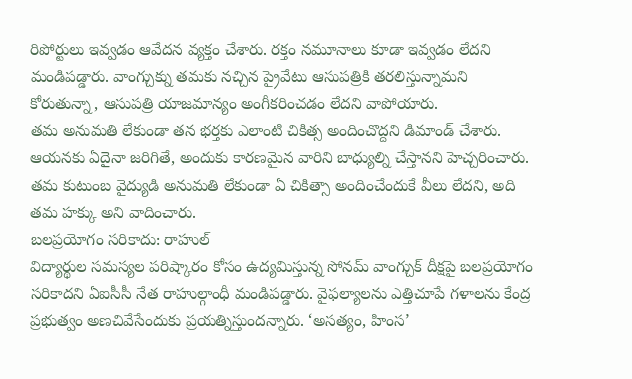రిపోర్టులు ఇవ్వడం ఆవేదన వ్యక్తం చేశారు. రక్తం నమూనాలు కూడా ఇవ్వడం లేదని మండిపడ్డారు. వాంగ్చుక్ను తమకు నచ్చిన ప్రైవేటు ఆసుపత్రికి తరలిస్తున్నామని కోరుతున్నా, ఆసుపత్రి యాజమాన్యం అంగీకరించడం లేదని వాపోయారు.
తమ అనుమతి లేకుండా తన భర్తకు ఎలాంటి చికిత్స అందించొద్దని డిమాండ్ చేశారు. ఆయనకు ఏదైనా జరిగితే, అందుకు కారణమైన వారిని బాధ్యుల్ని చేస్తానని హెచ్చరించారు. తమ కుటుంబ వైద్యుడి అనుమతి లేకుండా ఏ చికిత్సా అందించేందుకే వీలు లేదని, అది తమ హక్కు అని వాదించారు.
బలప్రయోగం సరికాదు: రాహుల్
విద్యార్థుల సమస్యల పరిష్కారం కోసం ఉద్యమిస్తున్న సోనమ్ వాంగ్చుక్ దీక్షపై బలప్రయోగం సరికాదని ఏఐసీసీ నేత రాహుల్గాంధీ మండిపడ్డారు. వైఫల్యాలను ఎత్తిచూపే గళాలను కేంద్ర ప్రభుత్వం అణచివేసేందుకు ప్రయత్నిస్తుందన్నారు. ‘అసత్యం, హింస’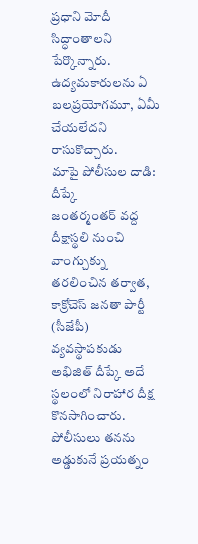ప్రధాని మోదీ సిద్ధాంతాలని పేర్కొన్నారు. ఉద్యమకారులను ఏ బలప్రయోగమూ, ఏమీ చేయలేదని రాసుకొచ్చారు.
మాపై పోలీసుల దాడి: దీప్కే
జంతర్మంతర్ వద్ద దీక్షాస్థలి నుంచి వాంగ్చుక్ను తరలించిన తర్వాత, కాక్రోచెస్ జనతా పార్టీ (సీజేపీ) వ్యవస్థాపకుడు అభిజిత్ దీప్కే అదే స్థలంలో నిరాహార దీక్ష కొనసాగించారు. పోలీసులు తనను అడ్డుకునే ప్రయత్నం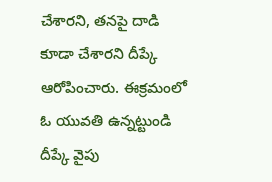చేశారని, తనపై దాడి కూడా చేశారని దీప్కే ఆరోపించారు. ఈక్రమంలో ఓ యువతి ఉన్నట్టుండి దీప్కే వైపు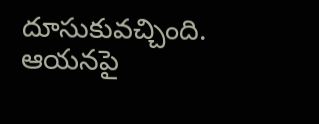దూసుకువచ్చింది. ఆయనపై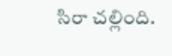సిరా చల్లింది.